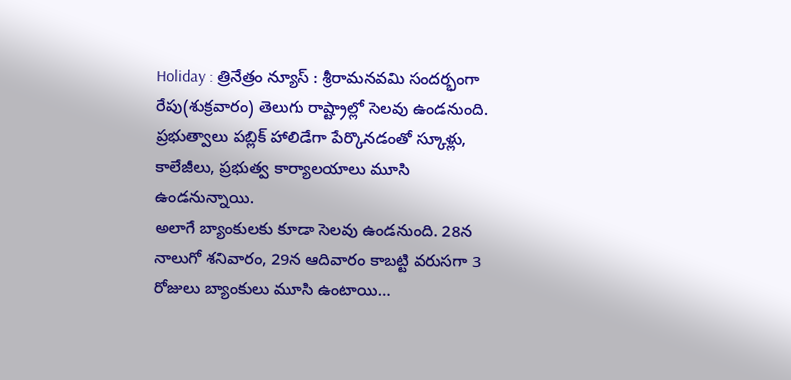Holiday : త్రినేత్రం న్యూస్ : శ్రీరామనవమి సందర్భంగా రేపు(శుక్రవారం) తెలుగు రాష్ట్రాల్లో సెలవు ఉండనుంది. ప్రభుత్వాలు పబ్లిక్ హాలిడేగా పేర్కొనడంతో స్కూళ్లు, కాలేజీలు, ప్రభుత్వ కార్యాలయాలు మూసి ఉండనున్నాయి.
అలాగే బ్యాంకులకు కూడా సెలవు ఉండనుంది. 28న నాలుగో శనివారం, 29న ఆదివారం కాబట్టి వరుసగా 3 రోజులు బ్యాంకులు మూసి ఉంటాయి…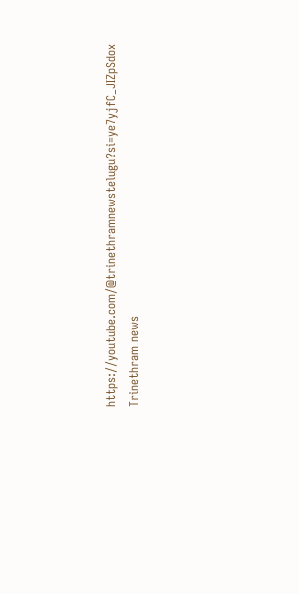https://youtube.com/@trinethramnewstelugu?si=ye7yjfC_JIZpSdox
Trinethram news